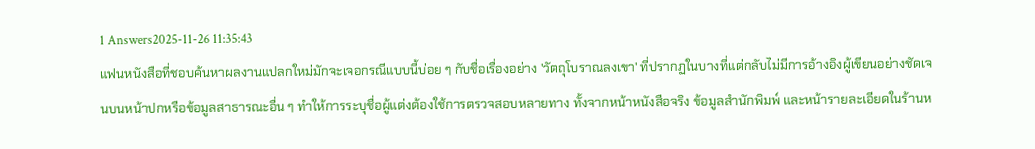1 Answers2025-11-26 11:35:43
แฟนหนังสือที่ชอบค้นหาผลงานแปลกใหม่มักจะเจอกรณีแบบนี้บ่อย ๆ กับชื่อเรื่องอย่าง 'วัตถุโบราณลงเขา' ที่ปรากฏในบางที่แต่กลับไม่มีการอ้างอิงผู้เขียนอย่างชัดเจนบนหน้าปกหรือข้อมูลสาธารณะอื่น ๆ ทำให้การระบุชื่อผู้แต่งต้องใช้การตรวจสอบหลายทาง ทั้งจากหน้าหนังสือจริง ข้อมูลสำนักพิมพ์ และหน้ารายละเอียดในร้านห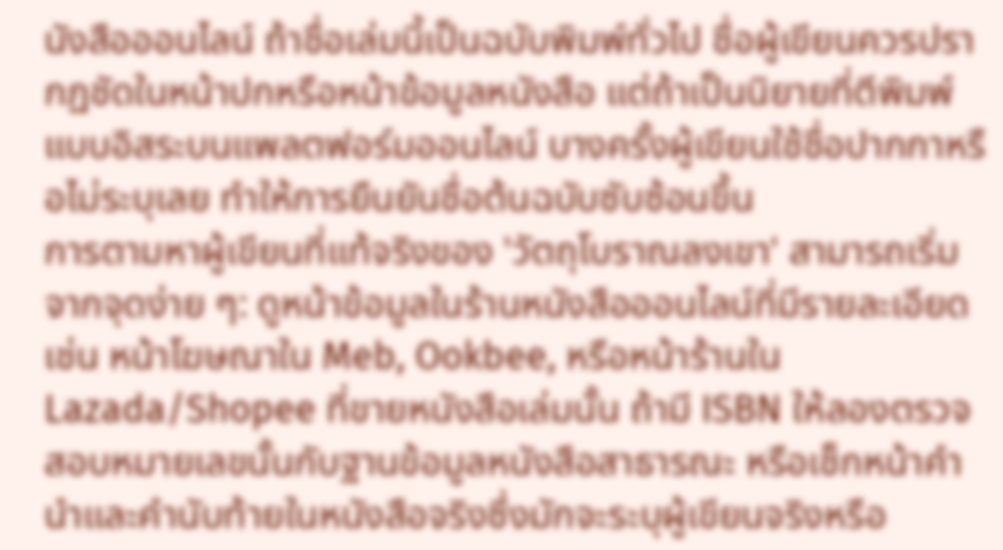นังสือออนไลน์ ถ้าชื่อเล่มนี้เป็นฉบับพิมพ์ทั่วไป ชื่อผู้เขียนควรปรากฏชัดในหน้าปกหรือหน้าข้อมูลหนังสือ แต่ถ้าเป็นนิยายที่ตีพิมพ์แบบอิสระบนแพลตฟอร์มออนไลน์ บางครั้งผู้เขียนใช้ชื่อปากกาหรือไม่ระบุเลย ทำให้การยืนยันชื่อต้นฉบับซับซ้อนขึ้น
การตามหาผู้เขียนที่แท้จริงของ 'วัตถุโบราณลงเขา' สามารถเริ่มจากจุดง่าย ๆ: ดูหน้าข้อมูลในร้านหนังสือออนไลน์ที่มีรายละเอียด เช่น หน้าโฆษณาใน Meb, Ookbee, หรือหน้าร้านใน Lazada/Shopee ที่ขายหนังสือเล่มนั้น ถ้ามี ISBN ให้ลองตรวจสอบหมายเลขนั้นกับฐานข้อมูลหนังสือสาธารณะ หรือเช็กหน้าคำนำและคำนับท้ายในหนังสือจริงซึ่งมักจะระบุผู้เขียนจริงหรือ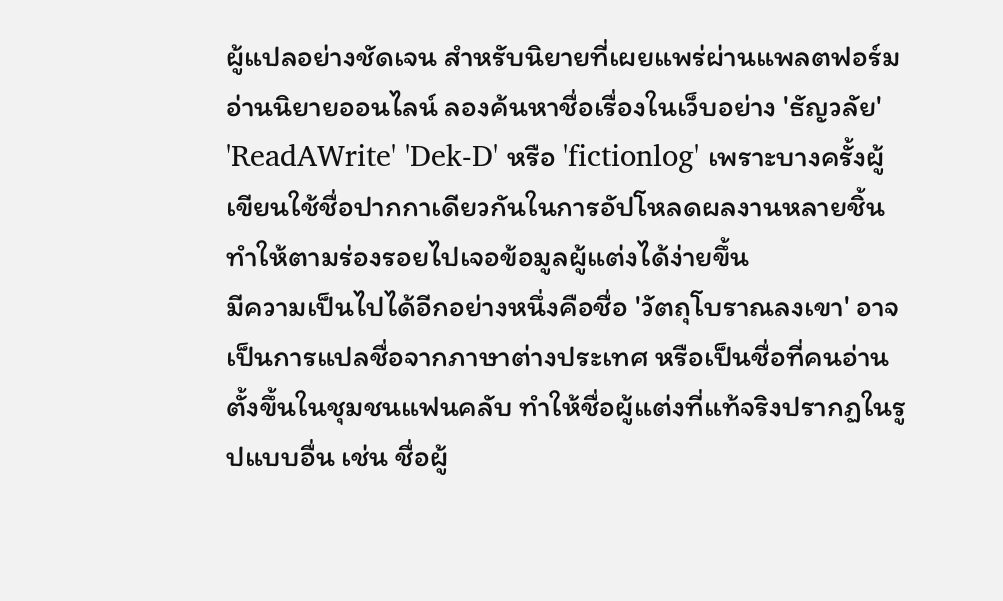ผู้แปลอย่างชัดเจน สำหรับนิยายที่เผยแพร่ผ่านแพลตฟอร์มอ่านนิยายออนไลน์ ลองค้นหาชื่อเรื่องในเว็บอย่าง 'ธัญวลัย' 'ReadAWrite' 'Dek-D' หรือ 'fictionlog' เพราะบางครั้งผู้เขียนใช้ชื่อปากกาเดียวกันในการอัปโหลดผลงานหลายชิ้น ทำให้ตามร่องรอยไปเจอข้อมูลผู้แต่งได้ง่ายขึ้น
มีความเป็นไปได้อีกอย่างหนึ่งคือชื่อ 'วัตถุโบราณลงเขา' อาจเป็นการแปลชื่อจากภาษาต่างประเทศ หรือเป็นชื่อที่คนอ่านตั้งขึ้นในชุมชนแฟนคลับ ทำให้ชื่อผู้แต่งที่แท้จริงปรากฏในรูปแบบอื่น เช่น ชื่อผู้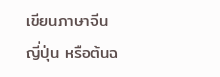เขียนภาษาจีน ญี่ปุ่น หรือต้นฉ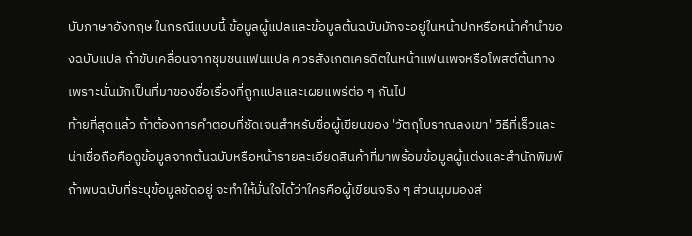บับภาษาอังกฤษ ในกรณีแบบนี้ ข้อมูลผู้แปลและข้อมูลต้นฉบับมักจะอยู่ในหน้าปกหรือหน้าคำนำของฉบับแปล ถ้าขับเคลื่อนจากชุมชนแฟนแปล ควรสังเกตเครดิตในหน้าแฟนเพจหรือโพสต์ต้นทาง เพราะนั่นมักเป็นที่มาของชื่อเรื่องที่ถูกแปลและเผยแพร่ต่อ ๆ กันไป
ท้ายที่สุดแล้ว ถ้าต้องการคำตอบที่ชัดเจนสำหรับชื่อผู้เขียนของ 'วัตถุโบราณลงเขา' วิธีที่เร็วและน่าเชื่อถือคือดูข้อมูลจากต้นฉบับหรือหน้ารายละเอียดสินค้าที่มาพร้อมข้อมูลผู้แต่งและสำนักพิมพ์ ถ้าพบฉบับที่ระบุข้อมูลชัดอยู่ จะทำให้มั่นใจได้ว่าใครคือผู้เขียนจริง ๆ ส่วนมุมมองส่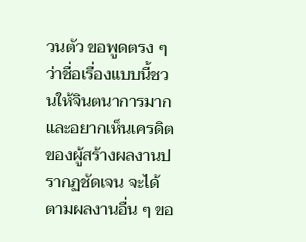วนตัว ขอพูดตรง ๆ ว่าชื่อเรื่องแบบนี้ชวนให้จินตนาการมาก และอยากเห็นเครดิตของผู้สร้างผลงานปรากฏชัดเจน จะได้ตามผลงานอื่น ๆ ขอ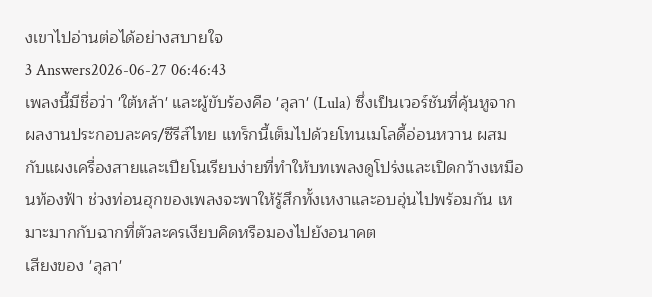งเขาไปอ่านต่อได้อย่างสบายใจ
3 Answers2026-06-27 06:46:43
เพลงนี้มีชื่อว่า 'ใต้หล้า' และผู้ขับร้องคือ 'ลุลา' (Lula) ซึ่งเป็นเวอร์ชันที่คุ้นหูจากผลงานประกอบละคร/ซีรีส์ไทย แทร็กนี้เต็มไปด้วยโทนเมโลดี้อ่อนหวาน ผสมกับแผงเครื่องสายและเปียโนเรียบง่ายที่ทำให้บทเพลงดูโปร่งและเปิดกว้างเหมือนท้องฟ้า ช่วงท่อนฮุกของเพลงจะพาให้รู้สึกทั้งเหงาและอบอุ่นไปพร้อมกัน เหมาะมากกับฉากที่ตัวละครเงียบคิดหรือมองไปยังอนาคต
เสียงของ 'ลุลา'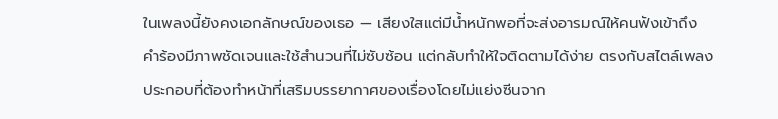ในเพลงนี้ยังคงเอกลักษณ์ของเธอ — เสียงใสแต่มีน้ำหนักพอที่จะส่งอารมณ์ให้คนฟังเข้าถึง คำร้องมีภาพชัดเจนและใช้สำนวนที่ไม่ซับซ้อน แต่กลับทำให้ใจติดตามได้ง่าย ตรงกับสไตล์เพลงประกอบที่ต้องทำหน้าที่เสริมบรรยากาศของเรื่องโดยไม่แย่งซีนจาก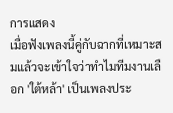การแสดง
เมื่อฟังเพลงนี้คู่กับฉากที่เหมาะสมแล้วจะเข้าใจว่าทำไมทีมงานเลือก 'ใต้หล้า' เป็นเพลงประ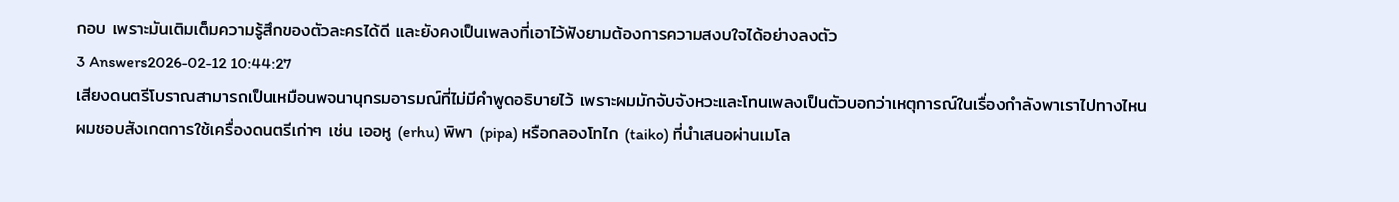กอบ เพราะมันเติมเต็มความรู้สึกของตัวละครได้ดี และยังคงเป็นเพลงที่เอาไว้ฟังยามต้องการความสงบใจได้อย่างลงตัว
3 Answers2026-02-12 10:44:27
เสียงดนตรีโบราณสามารถเป็นเหมือนพจนานุกรมอารมณ์ที่ไม่มีคำพูดอธิบายไว้ เพราะผมมักจับจังหวะและโทนเพลงเป็นตัวบอกว่าเหตุการณ์ในเรื่องกำลังพาเราไปทางไหน
ผมชอบสังเกตการใช้เครื่องดนตรีเก่าๆ เช่น เออหู (erhu) พิพา (pipa) หรือกลองโทไก (taiko) ที่นำเสนอผ่านเมโล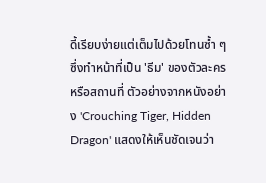ดี้เรียบง่ายแต่เต็มไปด้วยโทนซ้ำ ๆ ซึ่งทำหน้าที่เป็น 'ธีม' ของตัวละครหรือสถานที่ ตัวอย่างจากหนังอย่าง 'Crouching Tiger, Hidden Dragon' แสดงให้เห็นชัดเจนว่า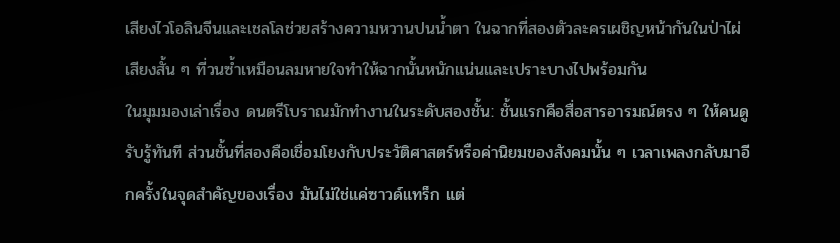เสียงไวโอลินจีนและเชลโลช่วยสร้างความหวานปนน้ำตา ในฉากที่สองตัวละครเผชิญหน้ากันในป่าไผ่ เสียงสั้น ๆ ที่วนซ้ำเหมือนลมหายใจทำให้ฉากนั้นหนักแน่นและเปราะบางไปพร้อมกัน
ในมุมมองเล่าเรื่อง ดนตรีโบราณมักทำงานในระดับสองชั้น: ชั้นแรกคือสื่อสารอารมณ์ตรง ๆ ให้คนดูรับรู้ทันที ส่วนชั้นที่สองคือเชื่อมโยงกับประวัติศาสตร์หรือค่านิยมของสังคมนั้น ๆ เวลาเพลงกลับมาอีกครั้งในจุดสำคัญของเรื่อง มันไม่ใช่แค่ซาวด์แทร็ก แต่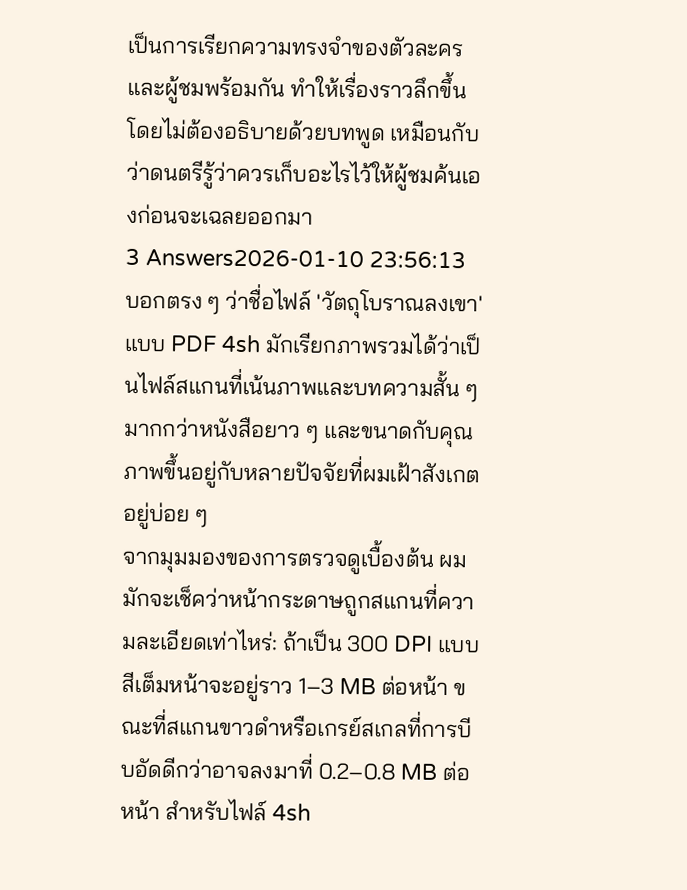เป็นการเรียกความทรงจำของตัวละครและผู้ชมพร้อมกัน ทำให้เรื่องราวลึกขึ้นโดยไม่ต้องอธิบายด้วยบทพูด เหมือนกับว่าดนตรีรู้ว่าควรเก็บอะไรไว้ให้ผู้ชมค้นเองก่อนจะเฉลยออกมา
3 Answers2026-01-10 23:56:13
บอกตรง ๆ ว่าชื่อไฟล์ 'วัตถุโบราณลงเขา' แบบ PDF 4sh มักเรียกภาพรวมได้ว่าเป็นไฟล์สแกนที่เน้นภาพและบทความสั้น ๆ มากกว่าหนังสือยาว ๆ และขนาดกับคุณภาพขึ้นอยู่กับหลายปัจจัยที่ผมเฝ้าสังเกตอยู่บ่อย ๆ
จากมุมมองของการตรวจดูเบื้องต้น ผมมักจะเช็คว่าหน้ากระดาษถูกสแกนที่ความละเอียดเท่าไหร่: ถ้าเป็น 300 DPI แบบสีเต็มหน้าจะอยู่ราว 1–3 MB ต่อหน้า ขณะที่สแกนขาวดำหรือเกรย์สเกลที่การบีบอัดดีกว่าอาจลงมาที่ 0.2–0.8 MB ต่อหน้า สำหรับไฟล์ 4sh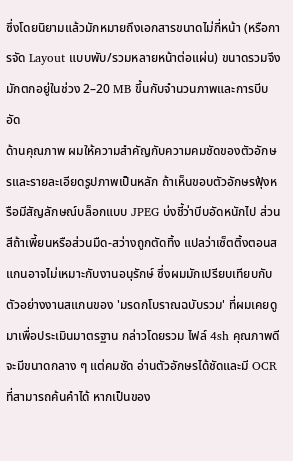ซึ่งโดยนิยามแล้วมักหมายถึงเอกสารขนาดไม่กี่หน้า (หรือการจัด Layout แบบพับ/รวมหลายหน้าต่อแผ่น) ขนาดรวมจึงมักตกอยู่ในช่วง 2–20 MB ขึ้นกับจำนวนภาพและการบีบอัด
ด้านคุณภาพ ผมให้ความสำคัญกับความคมชัดของตัวอักษรและรายละเอียดรูปภาพเป็นหลัก ถ้าเห็นขอบตัวอักษรฟุ้งหรือมีสัญลักษณ์บล็อกแบบ JPEG บ่งชี้ว่าบีบอัดหนักไป ส่วนสีถ้าเพี้ยนหรือส่วนมืด-สว่างถูกตัดทิ้ง แปลว่าเซ็ตติ้งตอนสแกนอาจไม่เหมาะกับงานอนุรักษ์ ซึ่งผมมักเปรียบเทียบกับตัวอย่างงานสแกนของ 'มรดกโบราณฉบับรวม' ที่ผมเคยดูมาเพื่อประเมินมาตรฐาน กล่าวโดยรวม ไฟล์ 4sh คุณภาพดีจะมีขนาดกลาง ๆ แต่คมชัด อ่านตัวอักษรได้ชัดและมี OCR ที่สามารถค้นคำได้ หากเป็นของ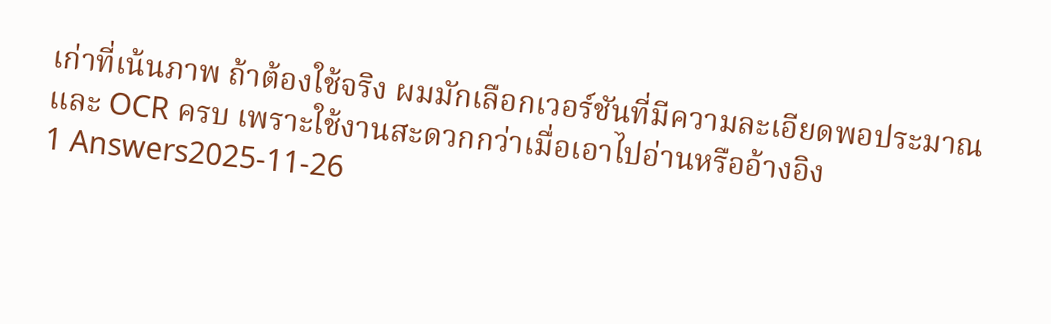เก่าที่เน้นภาพ ถ้าต้องใช้จริง ผมมักเลือกเวอร์ชันที่มีความละเอียดพอประมาณและ OCR ครบ เพราะใช้งานสะดวกกว่าเมื่อเอาไปอ่านหรืออ้างอิง
1 Answers2025-11-26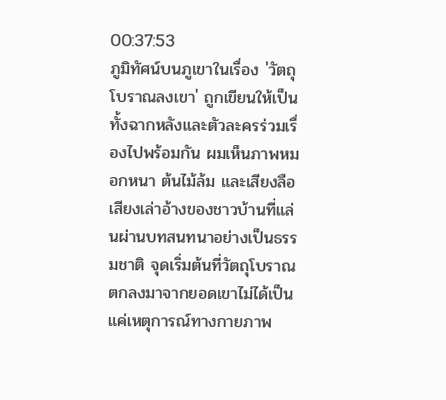00:37:53
ภูมิทัศน์บนภูเขาในเรื่อง 'วัตถุโบราณลงเขา' ถูกเขียนให้เป็นทั้งฉากหลังและตัวละครร่วมเรื่องไปพร้อมกัน ผมเห็นภาพหมอกหนา ต้นไม้ล้ม และเสียงลือเสียงเล่าอ้างของชาวบ้านที่แล่นผ่านบทสนทนาอย่างเป็นธรรมชาติ จุดเริ่มต้นที่วัตถุโบราณตกลงมาจากยอดเขาไม่ได้เป็นแค่เหตุการณ์ทางกายภาพ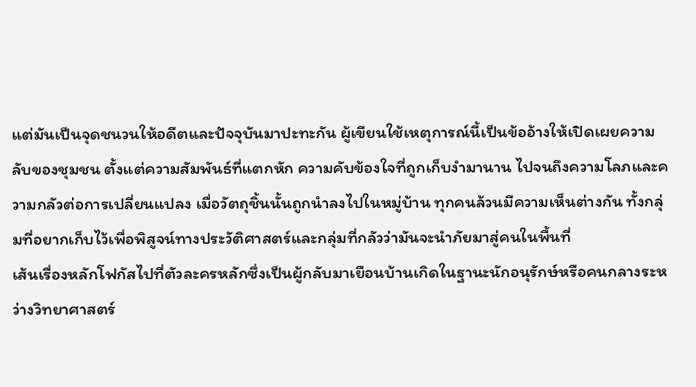แต่มันเป็นจุดชนวนให้อดีตและปัจจุบันมาปะทะกัน ผู้เขียนใช้เหตุการณ์นี้เป็นข้ออ้างให้เปิดเผยความลับของชุมชน ตั้งแต่ความสัมพันธ์ที่แตกหัก ความคับข้องใจที่ถูกเก็บงำมานาน ไปจนถึงความโลภและความกลัวต่อการเปลี่ยนแปลง เมื่อวัตถุชิ้นนั้นถูกนำลงไปในหมู่บ้าน ทุกคนล้วนมีความเห็นต่างกัน ทั้งกลุ่มที่อยากเก็บไว้เพื่อพิสูจน์ทางประวัติศาสตร์และกลุ่มที่กลัวว่ามันจะนำภัยมาสู่คนในพื้นที่
เส้นเรื่องหลักโฟกัสไปที่ตัวละครหลักซึ่งเป็นผู้กลับมาเยือนบ้านเกิดในฐานะนักอนุรักษ์หรือคนกลางระหว่างวิทยาศาสตร์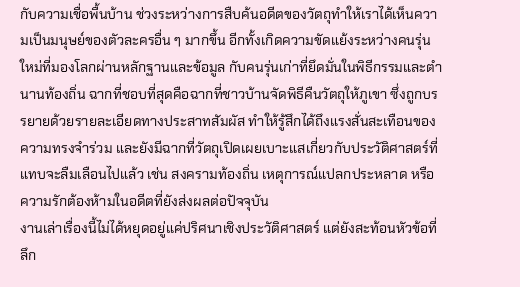กับความเชื่อพื้นบ้าน ช่วงระหว่างการสืบค้นอดีตของวัตถุทำให้เราได้เห็นความเป็นมนุษย์ของตัวละครอื่น ๆ มากขึ้น อีกทั้งเกิดความขัดแย้งระหว่างคนรุ่นใหม่ที่มองโลกผ่านหลักฐานและข้อมูล กับคนรุ่นเก่าที่ยึดมั่นในพิธีกรรมและตำนานท้องถิ่น ฉากที่ชอบที่สุดคือฉากที่ชาวบ้านจัดพิธีคืนวัตถุให้ภูเขา ซึ่งถูกบรรยายด้วยรายละเอียดทางประสาทสัมผัส ทำให้รู้สึกได้ถึงแรงสั่นสะเทือนของความทรงจำร่วม และยังมีฉากที่วัตถุเปิดเผยเบาะแสเกี่ยวกับประวัติศาสตร์ที่แทบจะลืมเลือนไปแล้ว เช่น สงครามท้องถิ่น เหตุการณ์แปลกประหลาด หรือความรักต้องห้ามในอดีตที่ยังส่งผลต่อปัจจุบัน
งานเล่าเรื่องนี้ไม่ได้หยุดอยู่แค่ปริศนาเชิงประวัติศาสตร์ แต่ยังสะท้อนหัวข้อที่ลึก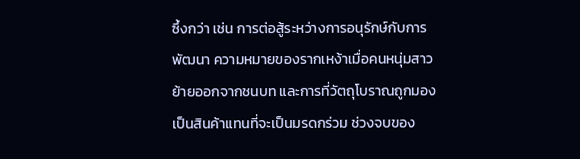ซึ้งกว่า เช่น การต่อสู้ระหว่างการอนุรักษ์กับการพัฒนา ความหมายของรากเหง้าเมื่อคนหนุ่มสาวย้ายออกจากชนบท และการที่วัตถุโบราณถูกมองเป็นสินค้าแทนที่จะเป็นมรดกร่วม ช่วงจบของ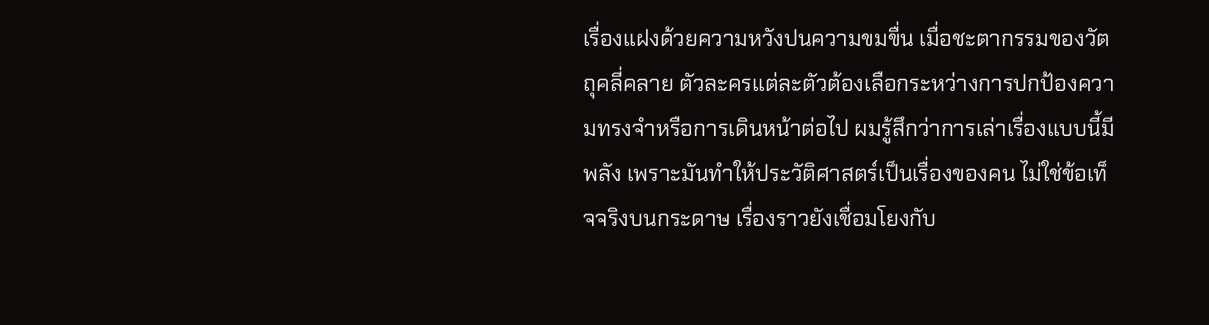เรื่องแฝงด้วยความหวังปนความขมขื่น เมื่อชะตากรรมของวัตถุคลี่คลาย ตัวละครแต่ละตัวต้องเลือกระหว่างการปกป้องความทรงจำหรือการเดินหน้าต่อไป ผมรู้สึกว่าการเล่าเรื่องแบบนี้มีพลัง เพราะมันทำให้ประวัติศาสตร์เป็นเรื่องของคน ไม่ใช่ข้อเท็จจริงบนกระดาษ เรื่องราวยังเชื่อมโยงกับ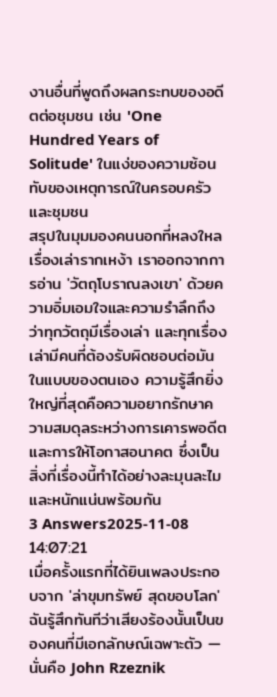งานอื่นที่พูดถึงผลกระทบของอดีตต่อชุมชน เช่น 'One Hundred Years of Solitude' ในแง่ของความซ้อนทับของเหตุการณ์ในครอบครัวและชุมชน
สรุปในมุมมองคนนอกที่หลงใหลเรื่องเล่ารากเหง้า เราออกจากการอ่าน 'วัตถุโบราณลงเขา' ด้วยความอิ่มเอมใจและความรำลึกถึงว่าทุกวัตถุมีเรื่องเล่า และทุกเรื่องเล่ามีคนที่ต้องรับผิดชอบต่อมันในแบบของตนเอง ความรู้สึกยิ่งใหญ่ที่สุดคือความอยากรักษาความสมดุลระหว่างการเคารพอดีตและการให้โอกาสอนาคต ซึ่งเป็นสิ่งที่เรื่องนี้ทำได้อย่างละมุนละไมและหนักแน่นพร้อมกัน
3 Answers2025-11-08 14:07:21
เมื่อครั้งแรกที่ได้ยินเพลงประกอบจาก 'ล่าขุมทรัพย์ สุดขอบโลก' ฉันรู้สึกทันทีว่าเสียงร้องนั้นเป็นของคนที่มีเอกลักษณ์เฉพาะตัว — นั่นคือ John Rzeznik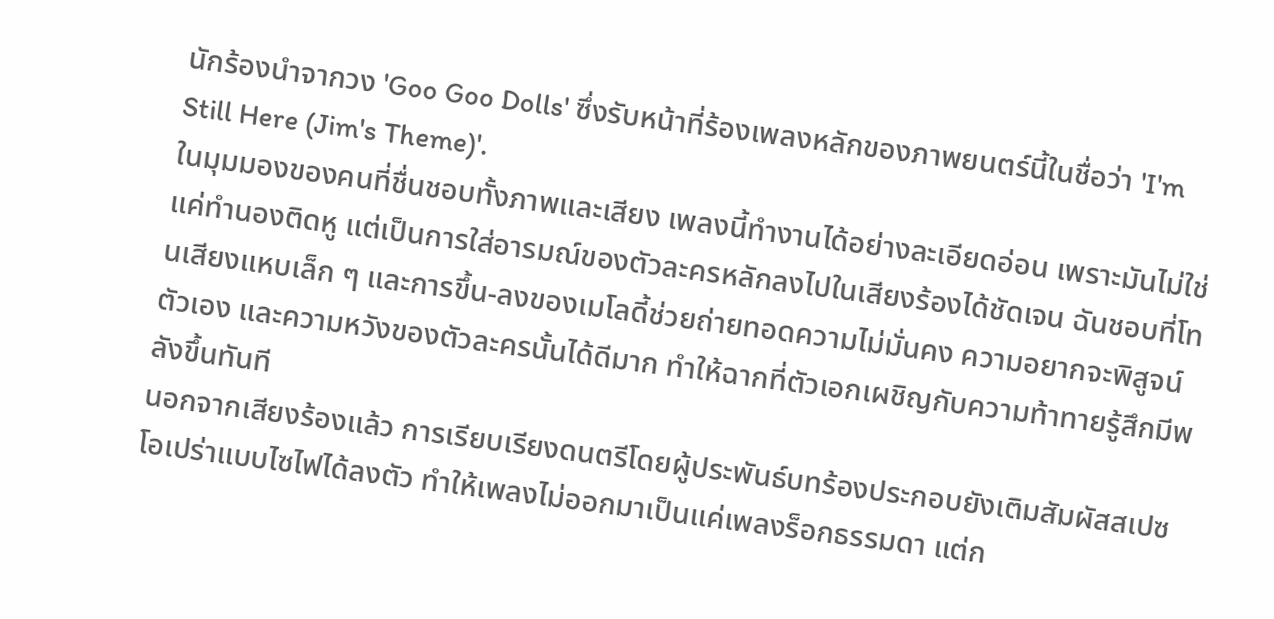นักร้องนำจากวง 'Goo Goo Dolls' ซึ่งรับหน้าที่ร้องเพลงหลักของภาพยนตร์นี้ในชื่อว่า 'I'm Still Here (Jim's Theme)'.
ในมุมมองของคนที่ชื่นชอบทั้งภาพและเสียง เพลงนี้ทำงานได้อย่างละเอียดอ่อน เพราะมันไม่ใช่แค่ทำนองติดหู แต่เป็นการใส่อารมณ์ของตัวละครหลักลงไปในเสียงร้องได้ชัดเจน ฉันชอบที่โทนเสียงแหบเล็ก ๆ และการขึ้น-ลงของเมโลดี้ช่วยถ่ายทอดความไม่มั่นคง ความอยากจะพิสูจน์ตัวเอง และความหวังของตัวละครนั้นได้ดีมาก ทำให้ฉากที่ตัวเอกเผชิญกับความท้าทายรู้สึกมีพลังขึ้นทันที
นอกจากเสียงร้องแล้ว การเรียบเรียงดนตรีโดยผู้ประพันธ์บทร้องประกอบยังเติมสัมผัสสเปซโอเปร่าแบบไซไฟได้ลงตัว ทำให้เพลงไม่ออกมาเป็นแค่เพลงร็อกธรรมดา แต่ก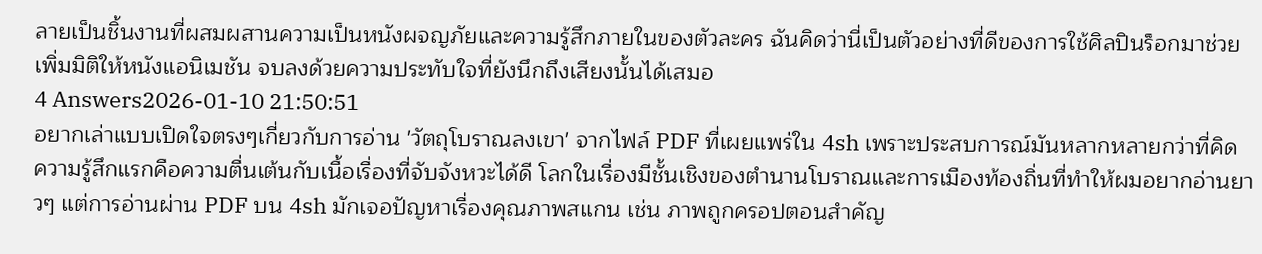ลายเป็นชิ้นงานที่ผสมผสานความเป็นหนังผจญภัยและความรู้สึกภายในของตัวละคร ฉันคิดว่านี่เป็นตัวอย่างที่ดีของการใช้ศิลปินร็อกมาช่วยเพิ่มมิติให้หนังแอนิเมชัน จบลงด้วยความประทับใจที่ยังนึกถึงเสียงนั้นได้เสมอ
4 Answers2026-01-10 21:50:51
อยากเล่าแบบเปิดใจตรงๆเกี่ยวกับการอ่าน 'วัตถุโบราณลงเขา' จากไฟล์ PDF ที่เผยแพร่ใน 4sh เพราะประสบการณ์มันหลากหลายกว่าที่คิด
ความรู้สึกแรกคือความตื่นเต้นกับเนื้อเรื่องที่จับจังหวะได้ดี โลกในเรื่องมีชั้นเชิงของตำนานโบราณและการเมืองท้องถิ่นที่ทำให้ผมอยากอ่านยาวๆ แต่การอ่านผ่าน PDF บน 4sh มักเจอปัญหาเรื่องคุณภาพสแกน เช่น ภาพถูกครอปตอนสำคัญ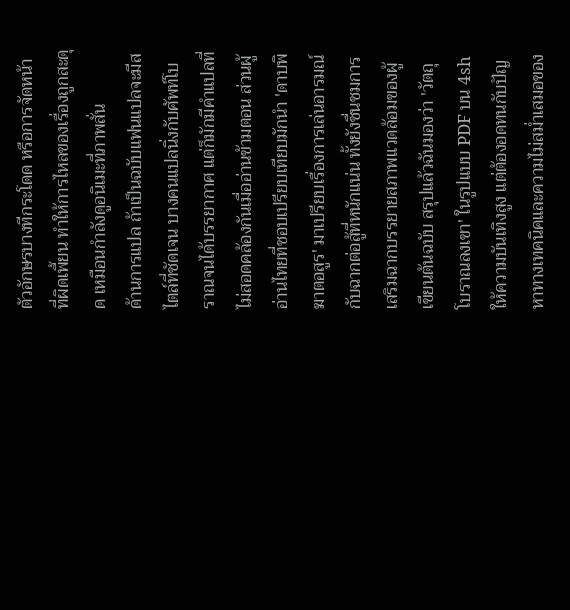ตัวอักษรบางทีกระโดด หรือการจัดหน้าที่ผิดเพี้ยน ทำให้การไหลของเรื่องถูกสะดุด เหมือนกำลังดูอนิเมะที่ภาพสั่น
ด้านการแปล ถ้าเป็นฉบับแฟนแปลจะมีสไตล์ที่ชัดเจน บางคนแปลนิ่งกับศัพท์โบราณจนได้บรรยากาศ แต่ก็มักมีคำแปลที่ไม่สอดคล้องกันเมื่ออ่านข้ามตอน ส่วนผู้อ่านไทยที่ชอบเปรียบเทียบมักนำ 'ดาบพิฆาตอสูร' มาเปรียบเรื่องการเล่นอารมณ์กับฉากต่อสู้ที่หนักแน่น ทั้งยังชื่นชมการเสริมฉากบรรยายสภาพแวดล้อมของผู้เขียนต้นฉบับ สรุปแล้วฉันมองว่า 'วัตถุโบราณลงเขา' ในรูปแบบ PDF บน 4sh ให้ความบันเทิงสูง แต่ต้องอดทนกับปัญหาทางเทคนิคและความไม่สม่ำเสมอของ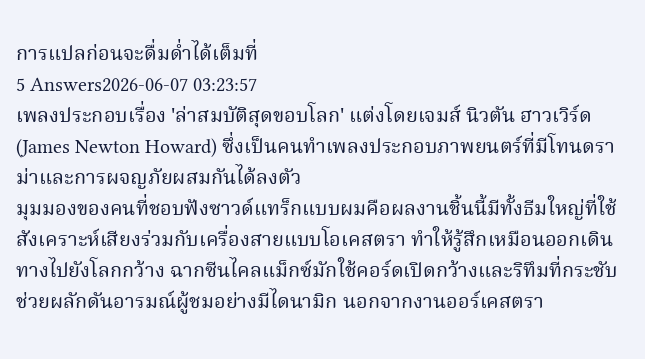การแปลก่อนจะดื่มด่ำได้เต็มที่
5 Answers2026-06-07 03:23:57
เพลงประกอบเรื่อง 'ล่าสมบัติสุดขอบโลก' แต่งโดยเจมส์ นิวตัน ฮาวเวิร์ด (James Newton Howard) ซึ่งเป็นคนทำเพลงประกอบภาพยนตร์ที่มีโทนดราม่าและการผจญภัยผสมกันได้ลงตัว
มุมมองของคนที่ชอบฟังซาวด์แทร็กแบบผมคือผลงานชิ้นนี้มีทั้งธีมใหญ่ที่ใช้สังเคราะห์เสียงร่วมกับเครื่องสายแบบโอเคสตรา ทำให้รู้สึกเหมือนออกเดินทางไปยังโลกกว้าง ฉากซีนไคลแม็กซ์มักใช้คอร์ดเปิดกว้างและริทึมที่กระชับ ช่วยผลักดันอารมณ์ผู้ชมอย่างมีไดนามิก นอกจากงานออร์เคสตรา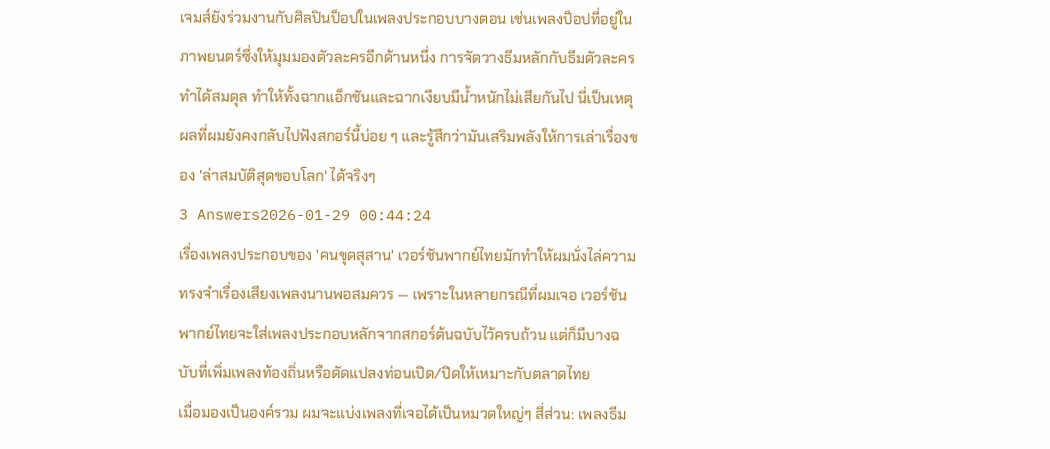เจมส์ยังร่วมงานกับศิลปินป็อปในเพลงประกอบบางตอน เช่นเพลงป็อปที่อยู่ในภาพยนตร์ซึ่งให้มุมมองตัวละครอีกด้านหนึ่ง การจัดวางธีมหลักกับธีมตัวละครทำได้สมดุล ทำให้ทั้งฉากแอ็กชันและฉากเงียบมีน้ำหนักไม่เสียกันไป นี่เป็นเหตุผลที่ผมยังคงกลับไปฟังสกอร์นี้บ่อย ๆ และรู้สึกว่ามันเสริมพลังให้การเล่าเรื่องของ 'ล่าสมบัติสุดขอบโลก' ได้จริงๆ
3 Answers2026-01-29 00:44:24
เรื่องเพลงประกอบของ 'คนขุดสุสาน' เวอร์ชันพากย์ไทยมักทำให้ผมนั่งไล่ความทรงจำเรื่องเสียงเพลงนานพอสมควร — เพราะในหลายกรณีที่ผมเจอ เวอร์ชันพากย์ไทยจะใส่เพลงประกอบหลักจากสกอร์ต้นฉบับไว้ครบถ้วน แต่ก็มีบางฉบับที่เพิ่มเพลงท้องถิ่นหรือดัดแปลงท่อนเปิด/ปิดให้เหมาะกับตลาดไทย
เมื่อมองเป็นองค์รวม ผมจะแบ่งเพลงที่เจอได้เป็นหมวดใหญ่ๆ สี่ส่วน: เพลงธีม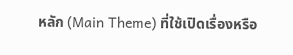หลัก (Main Theme) ที่ใช้เปิดเรื่องหรือ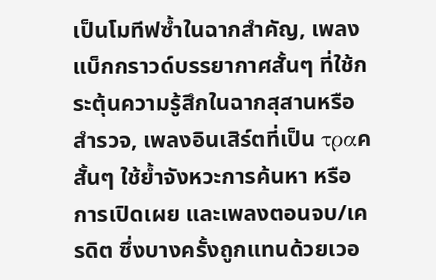เป็นโมทีฟซ้ำในฉากสำคัญ, เพลงแบ็กกราวด์บรรยากาศสั้นๆ ที่ใช้กระตุ้นความรู้สึกในฉากสุสานหรือสำรวจ, เพลงอินเสิร์ตที่เป็น τραคสั้นๆ ใช้ย้ำจังหวะการค้นหา หรือการเปิดเผย และเพลงตอนจบ/เครดิต ซึ่งบางครั้งถูกแทนด้วยเวอ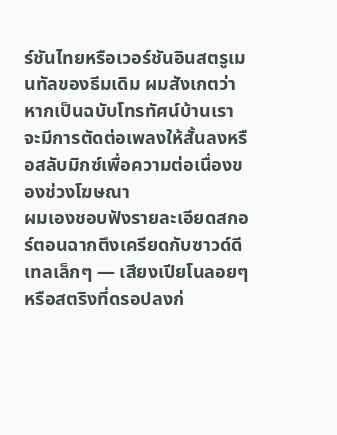ร์ชันไทยหรือเวอร์ชันอินสตรูเมนทัลของธีมเดิม ผมสังเกตว่าหากเป็นฉบับโทรทัศน์บ้านเรา จะมีการตัดต่อเพลงให้สั้นลงหรือสลับมิกซ์เพื่อความต่อเนื่องของช่วงโฆษณา
ผมเองชอบฟังรายละเอียดสกอร์ตอนฉากตึงเครียดกับซาวด์ดีเทลเล็กๆ — เสียงเปียโนลอยๆ หรือสตริงที่ดรอปลงก่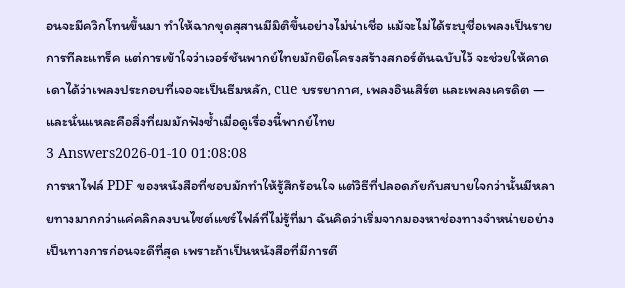อนจะมีควิกโทนขึ้นมา ทำให้ฉากขุดสุสานมีมิติขึ้นอย่างไม่น่าเชื่อ แม้จะไม่ได้ระบุชื่อเพลงเป็นรายการทีละแทร็ค แต่การเข้าใจว่าเวอร์ชันพากย์ไทยมักยึดโครงสร้างสกอร์ต้นฉบับไว้ จะช่วยให้คาดเดาได้ว่าเพลงประกอบที่เจอจะเป็นธีมหลัก, cue บรรยากาศ, เพลงอินเสิร์ต และเพลงเครดิต — และนั่นแหละคือสิ่งที่ผมมักฟังซ้ำเมื่อดูเรื่องนี้พากย์ไทย
3 Answers2026-01-10 01:08:08
การหาไฟล์ PDF ของหนังสือที่ชอบมักทำให้รู้สึกร้อนใจ แต่วิธีที่ปลอดภัยกับสบายใจกว่านั้นมีหลายทางมากกว่าแค่คลิกลงบนไซต์แชร์ไฟล์ที่ไม่รู้ที่มา ฉันคิดว่าเริ่มจากมองหาช่องทางจำหน่ายอย่างเป็นทางการก่อนจะดีที่สุด เพราะถ้าเป็นหนังสือที่มีการตี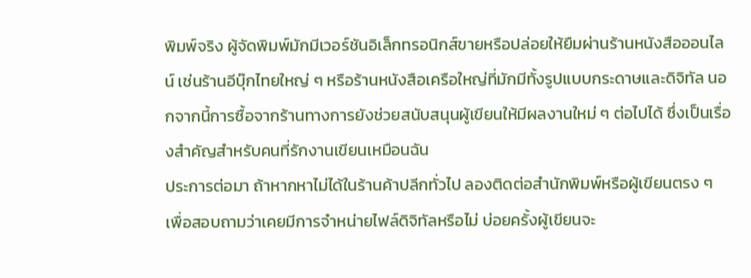พิมพ์จริง ผู้จัดพิมพ์มักมีเวอร์ชันอิเล็กทรอนิกส์ขายหรือปล่อยให้ยืมผ่านร้านหนังสือออนไลน์ เช่นร้านอีบุ๊กไทยใหญ่ ๆ หรือร้านหนังสือเครือใหญ่ที่มักมีทั้งรูปแบบกระดาษและดิจิทัล นอกจากนี้การซื้อจากร้านทางการยังช่วยสนับสนุนผู้เขียนให้มีผลงานใหม่ ๆ ต่อไปได้ ซึ่งเป็นเรื่องสำคัญสำหรับคนที่รักงานเขียนเหมือนฉัน
ประการต่อมา ถ้าหากหาไม่ได้ในร้านค้าปลีกทั่วไป ลองติดต่อสำนักพิมพ์หรือผู้เขียนตรง ๆ เพื่อสอบถามว่าเคยมีการจำหน่ายไฟล์ดิจิทัลหรือไม่ บ่อยครั้งผู้เขียนจะ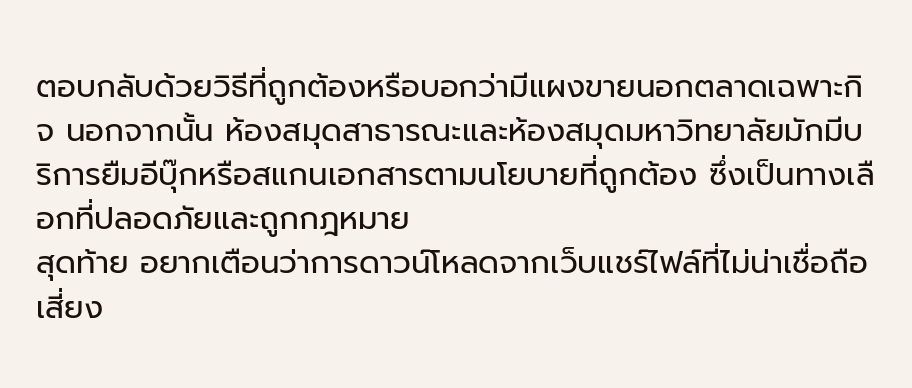ตอบกลับด้วยวิธีที่ถูกต้องหรือบอกว่ามีแผงขายนอกตลาดเฉพาะกิจ นอกจากนั้น ห้องสมุดสาธารณะและห้องสมุดมหาวิทยาลัยมักมีบริการยืมอีบุ๊กหรือสแกนเอกสารตามนโยบายที่ถูกต้อง ซึ่งเป็นทางเลือกที่ปลอดภัยและถูกกฎหมาย
สุดท้าย อยากเตือนว่าการดาวน์โหลดจากเว็บแชร์ไฟล์ที่ไม่น่าเชื่อถือเสี่ยง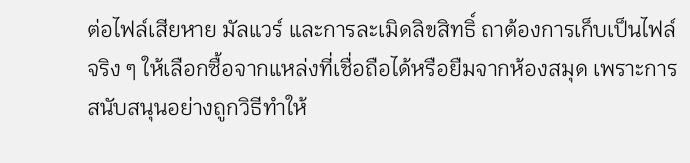ต่อไฟล์เสียหาย มัลแวร์ และการละเมิดลิขสิทธิ์ ถาต้องการเก็บเป็นไฟล์จริง ๆ ให้เลือกซื้อจากแหล่งที่เชื่อถือได้หรือยืมจากห้องสมุด เพราะการสนับสนุนอย่างถูกวิธีทำให้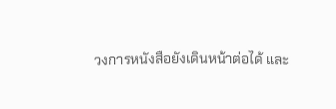วงการหนังสือยังเดินหน้าต่อได้ และ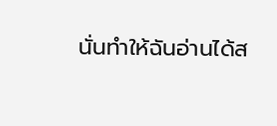นั่นทำให้ฉันอ่านได้ส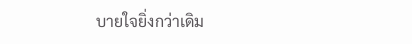บายใจยิ่งกว่าเดิม